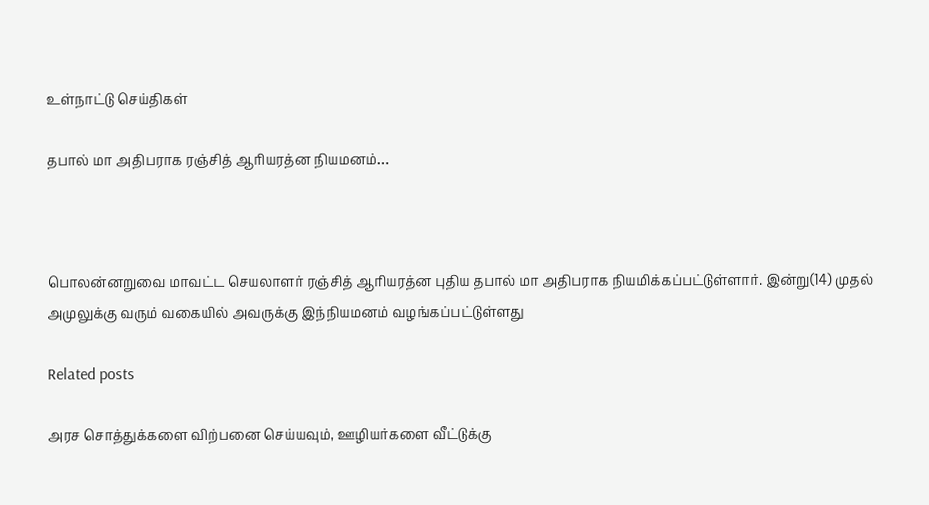உள்நாட்டு செய்திகள்

தபால் மா அதிபராக ரஞ்சித் ஆரியரத்ன நியமனம்…



பொலன்னறுவை மாவட்ட செயலாளர் ரஞ்சித் ஆரியரத்ன புதிய தபால் மா அதிபராக நியமிக்கப்பட்டுள்ளார். இன்று(14) முதல் அமுலுக்கு வரும் வகையில் அவருக்கு இந்நியமனம் வழங்கப்பட்டுள்ளது

Related posts

அரச சொத்துக்களை விற்பனை செய்யவும், ஊழியர்களை வீட்டுக்கு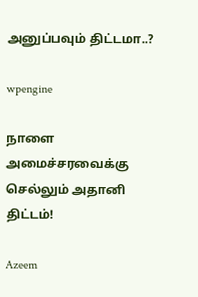அனுப்பவும் திட்டமா..?

wpengine

நாளை அமைச்சரவைக்கு செல்லும் அதானி திட்டம்!

Azeem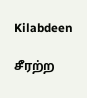Kilabdeen

சீரற்ற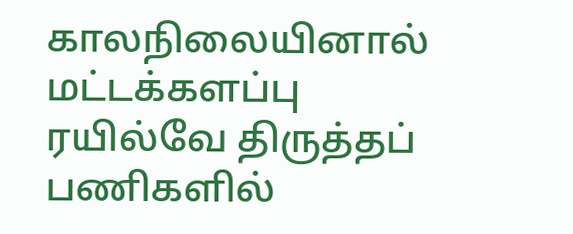காலநிலையினால் மட்டக்களப்பு ரயில்வே திருத்தப் பணிகளில்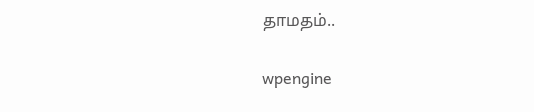தாமதம்..

wpengine